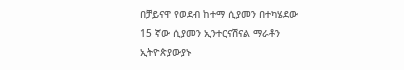በቻይናዋ የወደብ ከተማ ሲያመን በተካሄደው 15 ኛው ሲያመን ኢንተርናሽናል ማራቶን ኢትዮጵያውያኑ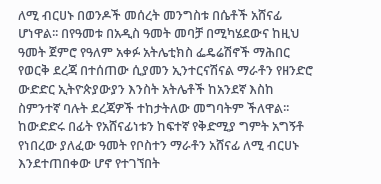ለሚ ብርሀኑ በወንዶች መሰረት መንግስቱ በሴቶች አሸናፊ ሆነዋል፡፡ በየዓመቱ በአዲስ ዓመት መባቻ በሚካሄደውና ከዚህ ዓመት ጀምሮ የዓለም አቀፉ አትሌቲክስ ፌዴሬሽኖች ማሕበር የወርቅ ደረጃ በተሰጠው ሲያመን ኢንተርናሽናል ማራቶን የዘንድሮ ውድድር ኢትዮጵያውያን እንስት አትሌቶች ከአንደኛ እስከ ስምንተኛ ባሉት ደረጃዎች ተከታትለው መግባትም ችለዋል፡፡
ከውድድሩ በፊት የአሸናፊነቱን ከፍተኛ የቅድሚያ ግምት አግኝቶ የነበረው ያለፈው ዓመት የቦስተን ማራቶን አሸናፊ ለሚ ብርሀኑ እንደተጠበቀው ሆኖ የተገኘበት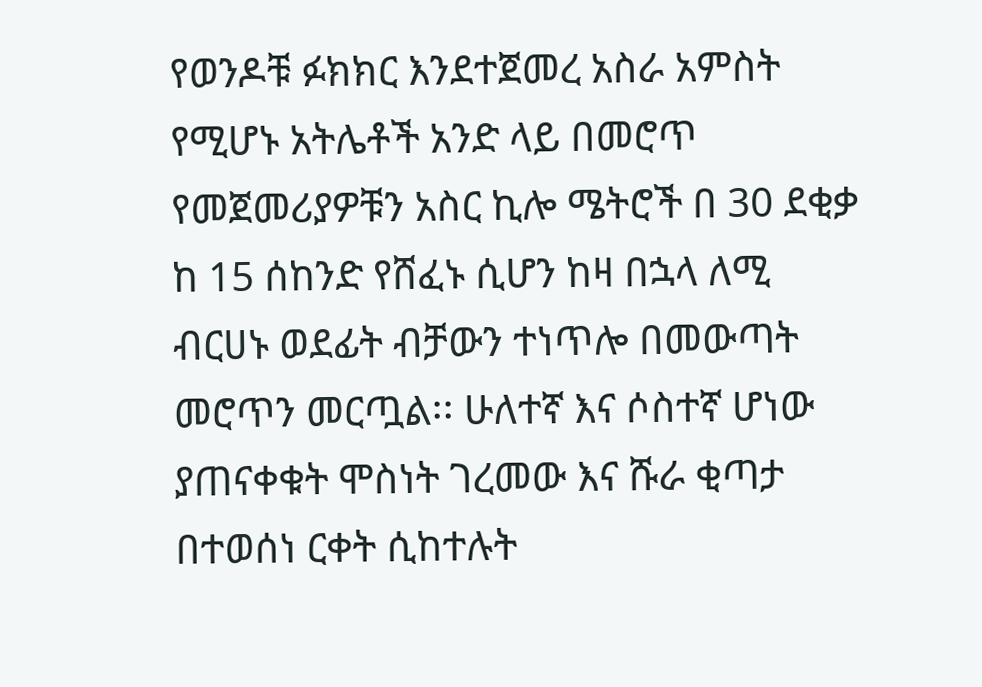የወንዶቹ ፉክክር እንደተጀመረ አስራ አምስት የሚሆኑ አትሌቶች አንድ ላይ በመሮጥ የመጀመሪያዎቹን አስር ኪሎ ሜትሮች በ 30 ደቂቃ ከ 15 ሰከንድ የሸፈኑ ሲሆን ከዛ በኋላ ለሚ ብርሀኑ ወደፊት ብቻውን ተነጥሎ በመውጣት መሮጥን መርጧል፡፡ ሁለተኛ እና ሶስተኛ ሆነው ያጠናቀቁት ሞስነት ገረመው እና ሹራ ቂጣታ በተወሰነ ርቀት ሲከተሉት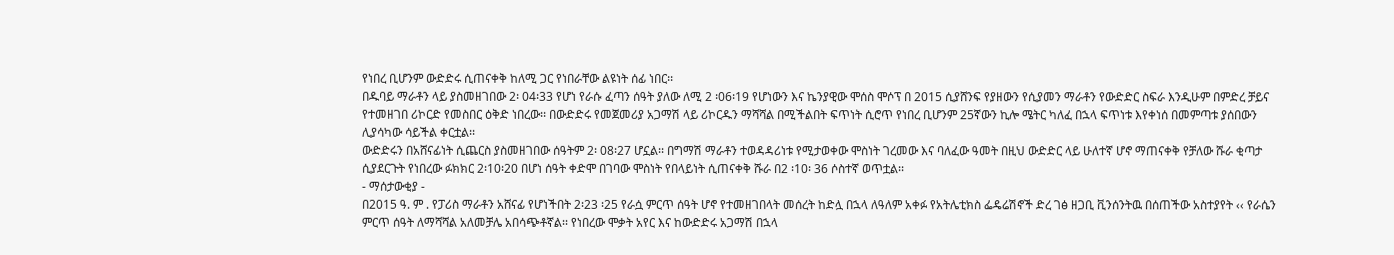የነበረ ቢሆንም ውድድሩ ሲጠናቀቅ ከለሚ ጋር የነበራቸው ልዩነት ሰፊ ነበር፡፡
በዱባይ ማራቶን ላይ ያስመዘገበው 2፡ 04፡33 የሆነ የራሱ ፈጣን ሰዓት ያለው ለሚ 2 ፡06፡19 የሆነውን እና ኬንያዊው ሞሰስ ሞሶፕ በ 2015 ሲያሸንፍ የያዘውን የሲያመን ማራቶን የውድድር ስፍራ እንዲሁም በምድረ ቻይና የተመዘገበ ሪኮርድ የመስበር ዕቅድ ነበረው፡፡ በውድድሩ የመጀመሪያ አጋማሽ ላይ ሪኮርዱን ማሻሻል በሚችልበት ፍጥነት ሲሮጥ የነበረ ቢሆንም 25ኛውን ኪሎ ሜትር ካለፈ በኋላ ፍጥነቱ እየቀነሰ በመምጣቱ ያሰበውን ሊያሳካው ሳይችል ቀርቷል፡፡
ውድድሩን በአሸናፊነት ሲጨርስ ያስመዘገበው ሰዓትም 2፡ 08፡27 ሆኗል፡፡ በግማሽ ማራቶን ተወዳዳሪነቱ የሚታወቀው ሞስነት ገረመው እና ባለፈው ዓመት በዚህ ውድድር ላይ ሁለተኛ ሆኖ ማጠናቀቅ የቻለው ሹራ ቂጣታ ሲያደርጉት የነበረው ፉክክር 2፡10፡20 በሆነ ሰዓት ቀድሞ በገባው ሞስነት የበላይነት ሲጠናቀቅ ሹራ በ2 ፡10፡ 36 ሶስተኛ ወጥቷል፡፡
- ማሰታውቂያ -
በ2015 ዓ. ም . የፓሪስ ማራቶን አሸናፊ የሆነችበት 2፡23 ፡25 የራሷ ምርጥ ሰዓት ሆኖ የተመዘገበላት መሰረት ከድሏ በኋላ ለዓለም አቀፉ የአትሌቲክስ ፌዴሬሽኖች ድረ ገፅ ዘጋቢ ቪንሰንትዉ በሰጠችው አስተያየት ‹‹ የራሴን ምርጥ ሰዓት ለማሻሻል አለመቻሌ አበሳጭቶኛል፡፡ የነበረው ሞቃት አየር እና ከውድድሩ አጋማሽ በኋላ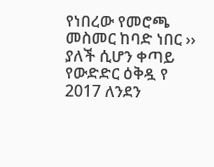የነበረው የመሮጫ መስመር ከባድ ነበር ›› ያለች ሲሆን ቀጣይ የውድድር ዕቅዷ የ 2017 ለንደን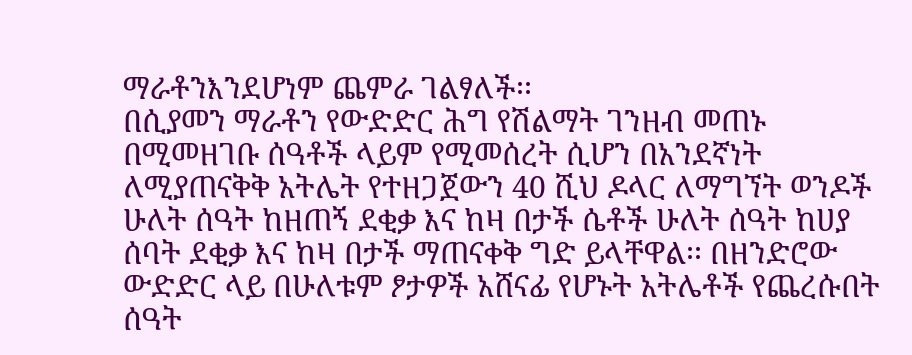ማራቶንእንደሆነም ጨምራ ገልፃለች፡፡
በሲያመን ማራቶን የውድድር ሕግ የሽልማት ገንዘብ መጠኑ በሚመዘገቡ ሰዓቶች ላይም የሚመሰረት ሲሆን በአንደኛነት ለሚያጠናቅቅ አትሌት የተዘጋጀውን 40 ሺህ ዶላር ለማግኘት ወንዶች ሁለት ሰዓት ከዘጠኝ ደቂቃ እና ከዛ በታች ሴቶች ሁለት ሰዓት ከሀያ ሰባት ደቂቃ እና ከዛ በታች ማጠናቀቅ ግድ ይላቸዋል፡፡ በዘንድሮው ውድድር ላይ በሁለቱም ፆታዎች አሸናፊ የሆኑት አትሌቶች የጨረሱበት ሰዓት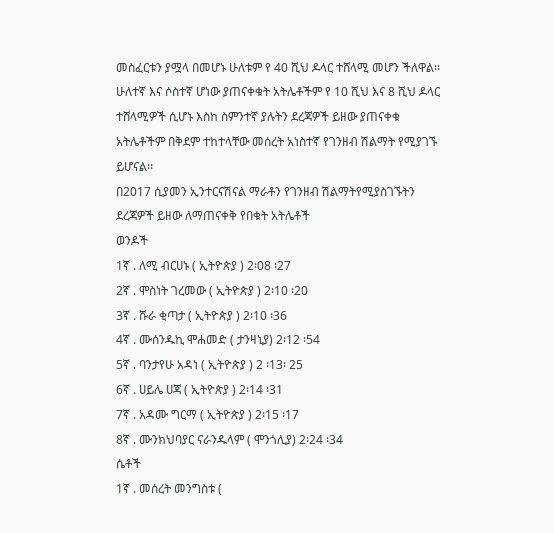መስፈርቱን ያሟላ በመሆኑ ሁለቱም የ 40 ሺህ ዶላር ተሸላሚ መሆን ችለዋል፡፡ ሁለተኛ እና ሶስተኛ ሆነው ያጠናቀቁት አትሌቶችም የ 10 ሺህ እና 8 ሺህ ዶላር ተሸላሚዎች ሲሆኑ እስከ ስምንተኛ ያሉትን ደረጃዎች ይዘው ያጠናቀቁ አትሌቶችም በቅደም ተከተላቸው መሰረት አነስተኛ የገንዘብ ሽልማት የሚያገኙ ይሆናል፡፡
በ2017 ሲያመን ኢንተርናሽናል ማራቶን የገንዘብ ሽልማትየሚያስገኙትን ደረጃዎች ይዘው ለማጠናቀቅ የበቁት አትሌቶች
ወንዶች
1ኛ . ለሚ ብርሀኑ ( ኢትዮጵያ ) 2፡08 ፡27
2ኛ . ሞስነት ገረመው ( ኢትዮጵያ ) 2፡10 ፡20
3ኛ . ሹራ ቂጣታ ( ኢትዮጵያ ) 2፡10 ፡36
4ኛ . ሙሰንዱኪ ሞሐመድ ( ታንዛኒያ) 2፡12 ፡54
5ኛ . ባንታየሁ አዳነ ( ኢትዮጵያ ) 2 ፡13፡ 25
6ኛ . ሀይሌ ሀጃ ( ኢትዮጵያ ) 2፡14 ፡31
7ኛ . አዳሙ ግርማ ( ኢትዮጵያ ) 2፡15 ፡17
8ኛ . ሙንክህባያር ናራንዱላም ( ሞንጎሊያ) 2፡24 ፡34
ሴቶች
1ኛ . መሰረት መንግስቱ (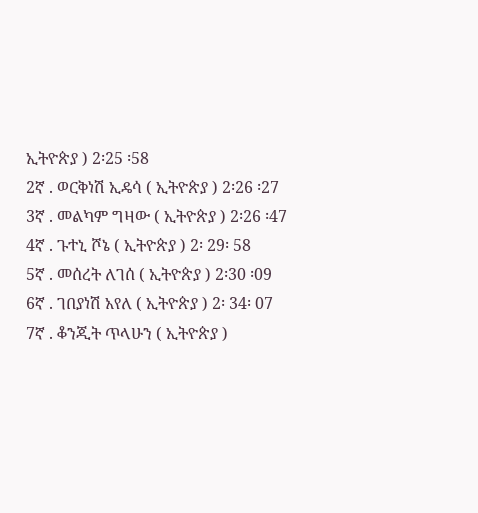ኢትዮጵያ ) 2፡25 ፡58
2ኛ . ወርቅነሽ ኢዴሳ ( ኢትዮጵያ ) 2፡26 ፡27
3ኛ . መልካም ግዛው ( ኢትዮጵያ ) 2፡26 ፡47
4ኛ . ጉተኒ ሾኔ ( ኢትዮጵያ ) 2፡ 29፡ 58
5ኛ . መሰረት ለገሰ ( ኢትዮጵያ ) 2፡30 ፡09
6ኛ . ገበያነሽ አየለ ( ኢትዮጵያ ) 2፡ 34፡ 07
7ኛ . ቆንጂት ጥላሁን ( ኢትዮጵያ )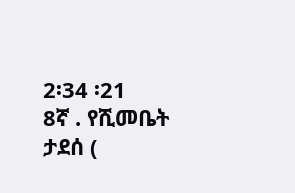2፡34 ፡21
8ኛ . የሺመቤት ታደሰ (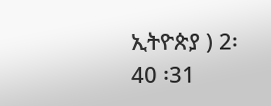ኢትዮጵያ ) 2፡40 ፡31